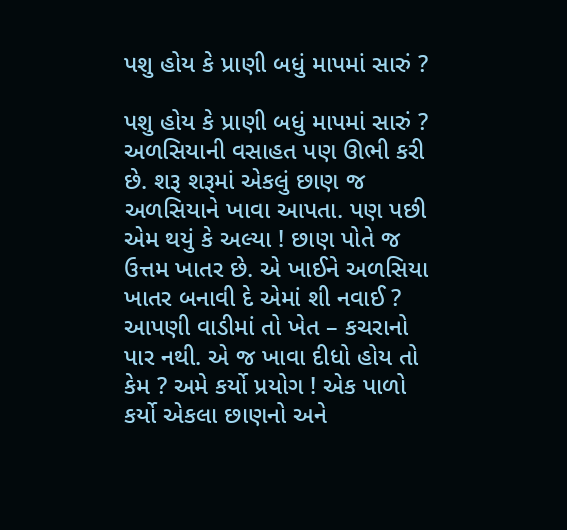પશુ હોય કે પ્રાણી બધું માપમાં સારું ?

પશુ હોય કે પ્રાણી બધું માપમાં સારું ? અળસિયાની વસાહત પણ ઊભી કરી છે. શરૂ શરૂમાં એકલું છાણ જ અળસિયાને ખાવા આપતા. પણ પછી એમ થયું કે અલ્યા ! છાણ પોતે જ ઉત્તમ ખાતર છે. એ ખાઈને અળસિયા ખાતર બનાવી દે એમાં શી નવાઈ ? આપણી વાડીમાં તો ખેત – કચરાનો પાર નથી. એ જ ખાવા દીધો હોય તો કેમ ? અમે કર્યો પ્રયોગ ! એક પાળો કર્યો એકલા છાણનો અને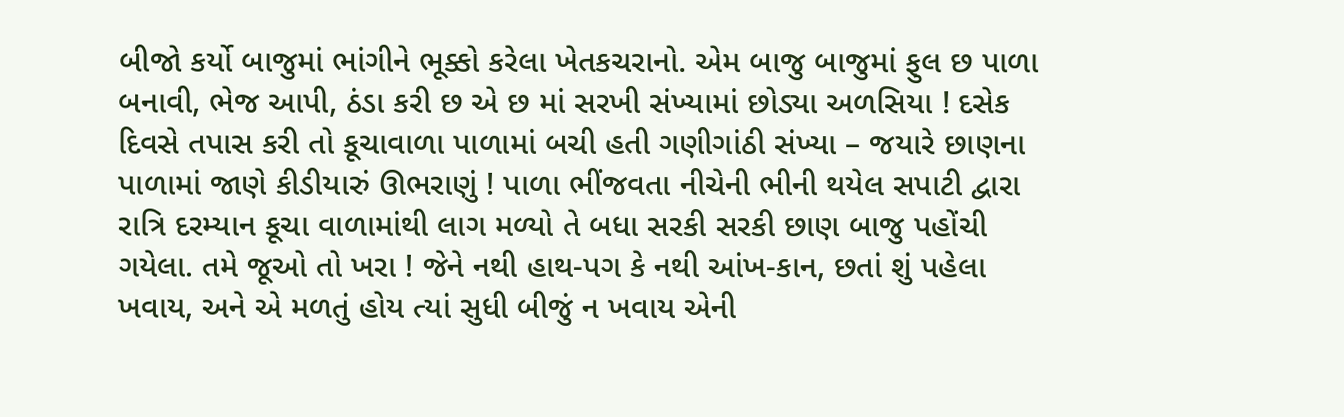બીજો કર્યો બાજુમાં ભાંગીને ભૂક્કો કરેલા ખેતકચરાનો. એમ બાજુ બાજુમાં ફુલ છ પાળા બનાવી, ભેજ આપી, ઠંડા કરી છ એ છ માં સરખી સંખ્યામાં છોડ્યા અળસિયા ! દસેક દિવસે તપાસ કરી તો કૂચાવાળા પાળામાં બચી હતી ગણીગાંઠી સંખ્યા – જયારે છાણના પાળામાં જાણે કીડીયારું ઊભરાણું ! પાળા ભીંજવતા નીચેની ભીની થયેલ સપાટી દ્વારા રાત્રિ દરમ્યાન કૂચા વાળામાંથી લાગ મળ્યો તે બધા સરકી સરકી છાણ બાજુ પહોંચી ગયેલા. તમે જૂઓ તો ખરા ! જેને નથી હાથ-પગ કે નથી આંખ-કાન, છતાં શું પહેલા ખવાય, અને એ મળતું હોય ત્યાં સુધી બીજું ન ખવાય એની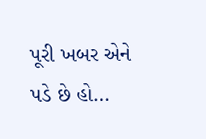પૂરી ખબર એને પડે છે હો…